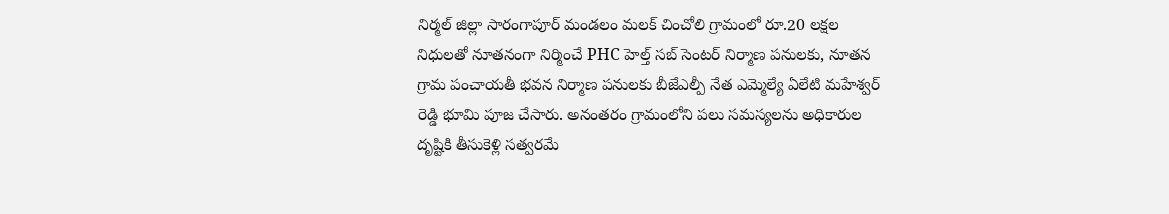నిర్మల్ జిల్లా సారంగాపూర్ మండలం మలక్ చించోలి గ్రామంలో రూ.20 లక్షల నిధులతో నూతనంగా నిర్మించే PHC హెల్త్ సబ్ సెంటర్ నిర్మాణ పనులకు, నూతన గ్రామ పంచాయతీ భవన నిర్మాణ పనులకు బీజేఎల్పీ నేత ఎమ్మెల్యే ఏలేటి మహేశ్వర్ రెడ్డి భూమి పూజ చేసారు. అనంతరం గ్రామంలోని పలు సమస్యలను అధికారుల దృష్టికి తీసుకెళ్లి సత్వరమే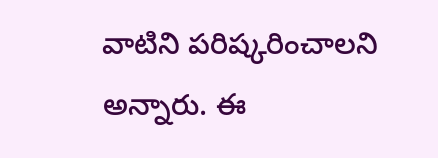వాటిని పరిష్కరించాలని అన్నారు. ఈ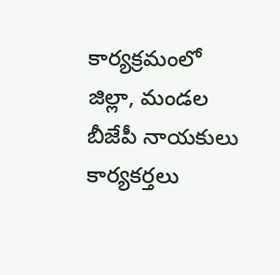కార్యక్రమంలో జిల్లా, మండల బీజేపీ నాయకులు కార్యకర్తలు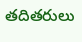తదితరులు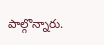పాల్గొన్నారు.